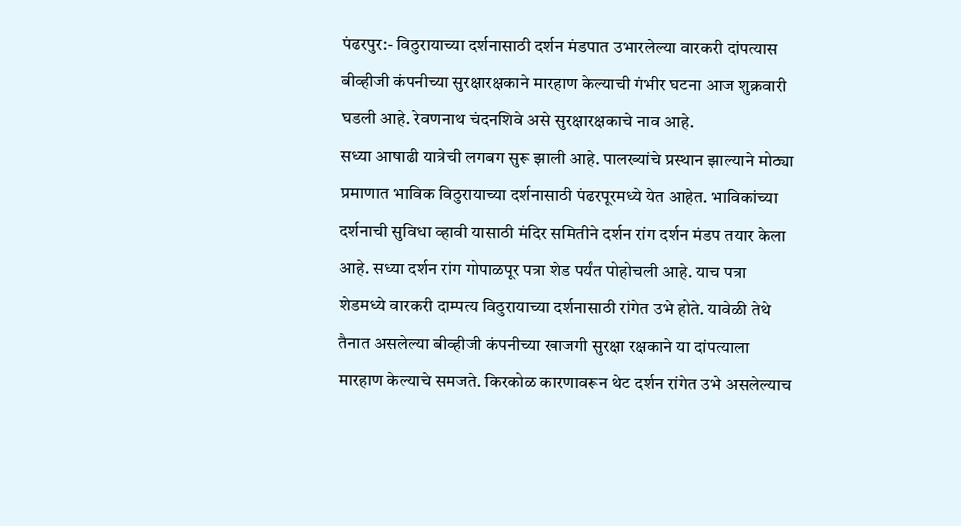पंढरपुर:- विठुरायाच्या दर्शनासाठी दर्शन मंडपात उभारलेल्या वारकरी दांपत्यास बीव्हीजी कंपनीच्या सुरक्षारक्षकाने मारहाण केल्याची गंभीर घटना आज शुक्रवारी घडली आहे. रेवणनाथ चंदनशिवे असे सुरक्षारक्षकाचे नाव आहे.
सध्या आषाढी यात्रेची लगबग सुरू झाली आहे. पालख्यांचे प्रस्थान झाल्याने मोठ्या प्रमाणात भाविक विठुरायाच्या दर्शनासाठी पंढरपूरमध्ये येत आहेत. भाविकांच्या दर्शनाची सुविधा व्हावी यासाठी मंदिर समितीने दर्शन रांग दर्शन मंडप तयार केला आहे. सध्या दर्शन रांग गोपाळपूर पत्रा शेड पर्यंत पोहोचली आहे. याच पत्रा शेडमध्ये वारकरी दाम्पत्य विठुरायाच्या दर्शनासाठी रांगेत उभे होते. यावेळी तेथे तैनात असलेल्या बीव्हीजी कंपनीच्या खाजगी सुरक्षा रक्षकाने या दांपत्याला मारहाण केल्याचे समजते. किरकोळ कारणावरून थेट दर्शन रांगेत उभे असलेल्याच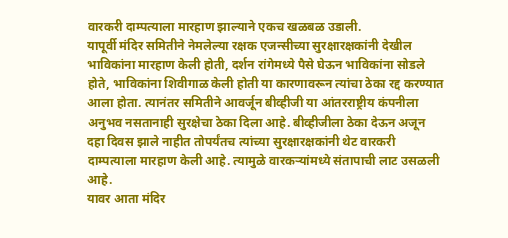वारकरी दाम्पत्याला मारहाण झाल्याने एकच खळबळ उडाली.
यापूर्वी मंदिर समितीने नेमलेल्या रक्षक एजन्सीच्या सुरक्षारक्षकांनी देखील भाविकांना मारहाण केली होती, दर्शन रांगेमध्ये पैसे घेऊन भाविकांना सोडले होते, भाविकांना शिवीगाळ केली होती या कारणावरून त्यांचा ठेका रद्द करण्यात आला होता. त्यानंतर समितीने आवर्जून बीव्हीजी या आंतरराष्ट्रीय कंपनीला अनुभव नसतानाही सुरक्षेचा ठेका दिला आहे. बीव्हीजीला ठेका देऊन अजून दहा दिवस झाले नाहीत तोपर्यंतच त्यांच्या सुरक्षारक्षकांनी थेट वारकरी दाम्पत्याला मारहाण केली आहे. त्यामुळे वारकऱ्यांमध्ये संतापाची लाट उसळली आहे.
यावर आता मंदिर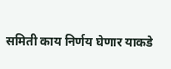समिती काय निर्णय घेणार याकडे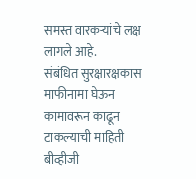समस्त वारकऱ्यांचे लक्ष लागले आहे.
संबंधित सुरक्षारक्षकास माफीनामा घेऊन कामावरून काढून टाकल्याची माहिती बीव्हीजी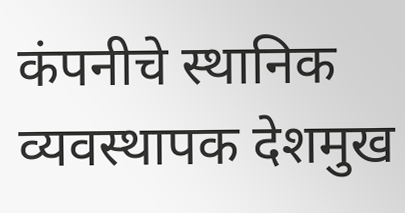कंपनीचे स्थानिक व्यवस्थापक देशमुख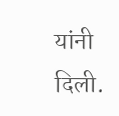यांनी दिली.